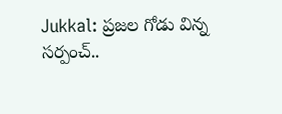Jukkal: ప్రజల గోడు విన్న సర్పంచ్..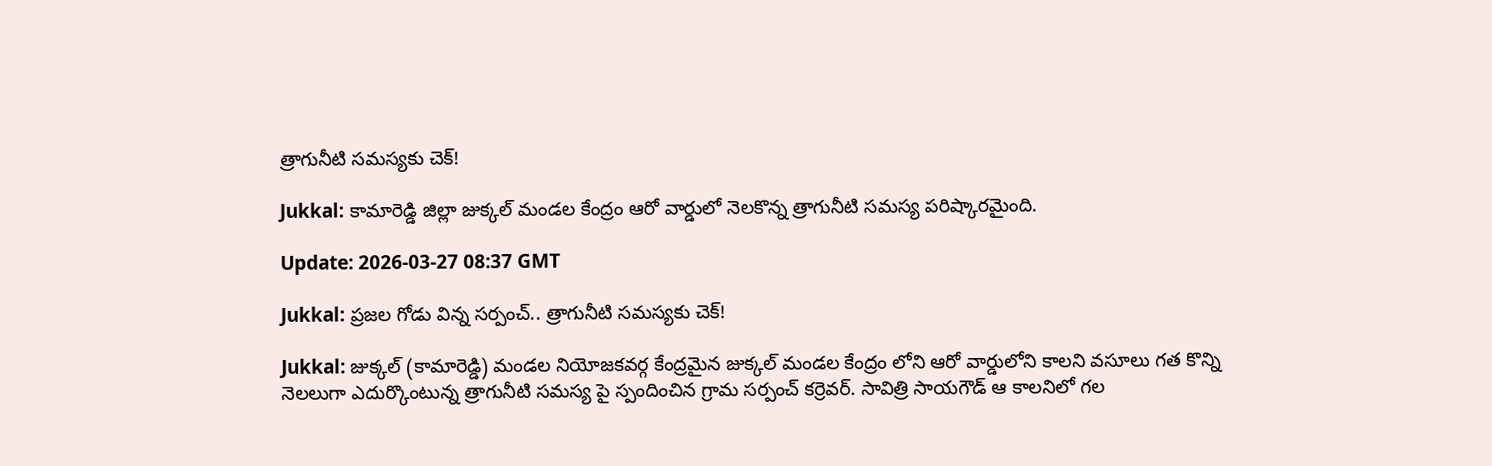త్రాగునీటి సమస్యకు చెక్!

Jukkal: కామారెడ్డి జిల్లా జుక్కల్ మండల కేంద్రం ఆరో వార్డులో నెలకొన్న త్రాగునీటి సమస్య పరిష్కారమైంది.

Update: 2026-03-27 08:37 GMT

Jukkal: ప్రజల గోడు విన్న సర్పంచ్.. త్రాగునీటి సమస్యకు చెక్!

Jukkal: జుక్కల్ (కామారెడ్డి) మండల నియోజకవర్గ కేంద్రమైన జుక్కల్ మండల కేంద్రం లోని ఆరో వార్డులోని కాలని వసూలు గత కొన్ని నెలలుగా ఎదుర్కొంటున్న త్రాగునీటి సమస్య పై స్పందించిన గ్రామ సర్పంచ్ కర్రెవర్. సావిత్రి సాయగౌడ్ ఆ కాలనిలో గల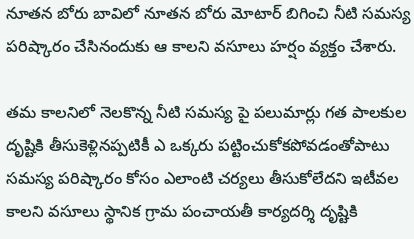నూతన బోరు బావిలో నూతన బోరు మోటార్ బిగించి నీటి సమస్య పరిష్కారం చేసినందుకు ఆ కాలని వసూలు హర్షం వ్యక్తం చేశారు.

తమ కాలనిలో నెలకొన్న నీటి సమస్య పై పలుమార్లు గత పాలకుల దృష్టికి తీసుకెళ్లినప్పటికీ ఎ ఒక్కరు పట్టించుకోకపోవడంతోపాటు సమస్య పరిష్కారం కోసం ఎలాంటి చర్యలు తీసుకోలేదని ఇటీవల కాలని వసూలు స్థానిక గ్రామ పంచాయతీ కార్యదర్శి దృష్టికి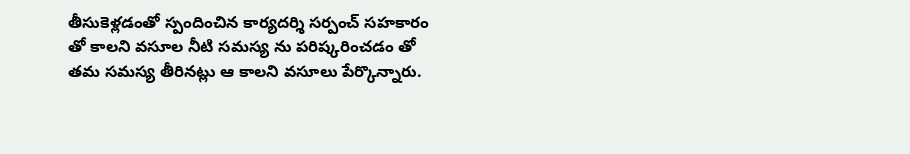తీసుకెళ్లడంతో స్పందించిన కార్యదర్శి సర్పంచ్ సహకారం తో కాలని వసూల నీటి సమస్య ను పరిష్కరించడం తో తమ సమస్య తీరినట్లు ఆ కాలని వసూలు పేర్కొన్నారు.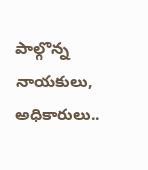పాల్గొన్న నాయకులు, అధికారులు..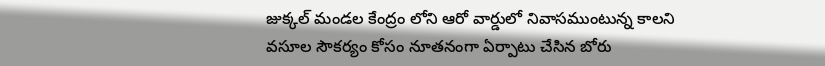జుక్కల్ మండల కేంద్రం లోని ఆరో వార్డులో నివాసముంటున్న కాలని వసూల సౌకర్యం కోసం నూతనంగా ఏర్పాటు చేసిన బోరు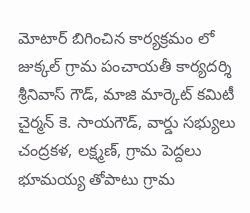మోటార్ బిగించిన కార్యక్రమం లో జుక్కల్ గ్రామ పంచాయతీ కార్యదర్శి శ్రీనివాస్ గౌడ్, మాజి మార్కెట్ కమిటీ చైర్మన్ కె. సాయగౌడ్, వార్డు సభ్యులు చంద్రకళ, లక్ష్మణ్, గ్రామ పెద్దలు భూమయ్య తోపాటు గ్రామ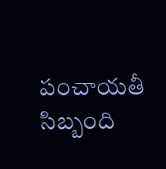పంచాయతీ సిబ్బంది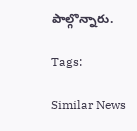పాల్గొన్నారు.

Tags:

Similar News